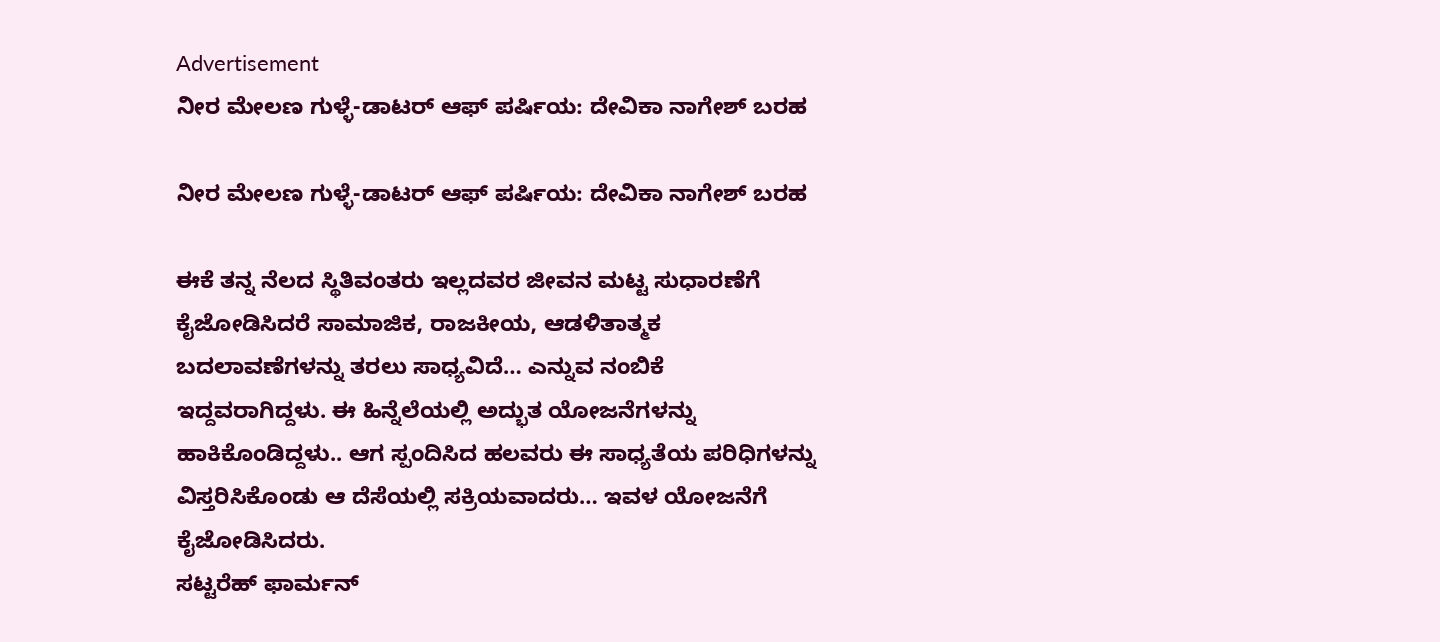Advertisement
ನೀರ ಮೇಲಣ ಗುಳ್ಳೆ-ಡಾಟರ್ ಆಫ್ ಪರ್ಷಿಯ: ದೇವಿಕಾ ನಾಗೇಶ್ ಬರಹ

ನೀರ ಮೇಲಣ ಗುಳ್ಳೆ-ಡಾಟರ್ ಆಫ್ ಪರ್ಷಿಯ: ದೇವಿಕಾ ನಾಗೇಶ್ ಬರಹ

ಈಕೆ ತನ್ನ ನೆಲದ ಸ್ಥಿತಿವಂತರು ಇಲ್ಲದವರ ಜೀವನ ಮಟ್ಟ ಸುಧಾರಣೆಗೆ ಕೈಜೋಡಿಸಿದರೆ ಸಾಮಾಜಿಕ, ರಾಜಕೀಯ, ಆಡಳಿತಾತ್ಮಕ  ಬದಲಾವಣೆಗಳನ್ನು ತರಲು ಸಾಧ್ಯವಿದೆ… ಎನ್ನುವ ನಂಬಿಕೆ ಇದ್ದವರಾಗಿದ್ದಳು. ಈ ಹಿನ್ನೆಲೆಯಲ್ಲಿ ಅದ್ಭುತ ಯೋಜನೆಗಳನ್ನು ಹಾಕಿಕೊಂಡಿದ್ದಳು.. ಆಗ ಸ್ಪಂದಿಸಿದ ಹಲವರು ಈ ಸಾಧ್ಯತೆಯ ಪರಿಧಿಗಳನ್ನು ವಿಸ್ತರಿಸಿಕೊಂಡು ಆ ದೆಸೆಯಲ್ಲಿ ಸಕ್ರಿಯವಾದರು… ಇವಳ ಯೋಜನೆಗೆ ಕೈಜೋಡಿಸಿದರು.
ಸಟ್ಟರೆಹ್ ಫಾರ್ಮನ್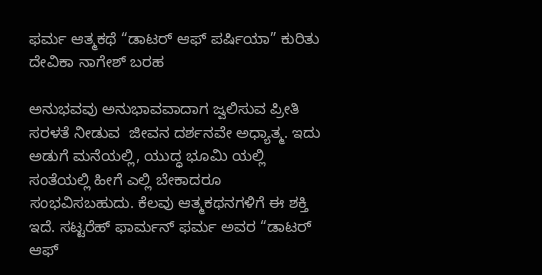ಫರ್ಮ ಆತ್ಮಕಥೆ “ಡಾಟರ್ ಆಫ್ ಪರ್ಷಿಯಾ” ಕುರಿತು ದೇವಿಕಾ ನಾಗೇಶ್‌ ಬರಹ

ಅನುಭವವು ಅನುಭಾವವಾದಾಗ ಜ್ವಲಿಸುವ ಪ್ರೀತಿ ಸರಳತೆ ನೀಡುವ  ಜೀವನ ದರ್ಶನವೇ ಅಧ್ಯಾತ್ಮ. ಇದು ಅಡುಗೆ ಮನೆಯಲ್ಲಿ, ಯುದ್ಧ ಭೂಮಿ ಯಲ್ಲಿ ಸಂತೆಯಲ್ಲಿ ಹೀಗೆ ಎಲ್ಲಿ ಬೇಕಾದರೂ ಸಂಭವಿಸಬಹುದು. ಕೆಲವು ಆತ್ಮಕಥನಗಳಿಗೆ ಈ ಶಕ್ತಿ ಇದೆ. ಸಟ್ಟರೆಹ್ ಫಾರ್ಮನ್ ಫರ್ಮ ಅವರ “ಡಾಟರ್ ಆಫ್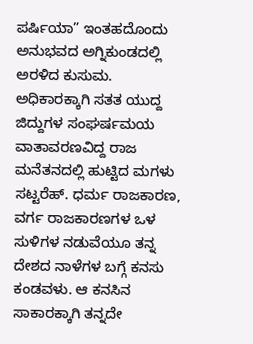ಪರ್ಷಿಯಾ” ಇಂತಹದೊಂದು ಅನುಭವದ ಅಗ್ನಿಕುಂಡದಲ್ಲಿ ಅರಳಿದ ಕುಸುಮ. ಅಧಿಕಾರಕ್ಕಾಗಿ ಸತತ ಯುದ್ದ ಜಿದ್ದುಗಳ ಸಂಘರ್ಷಮಯ ವಾತಾವರಣವಿದ್ದ ರಾಜ ಮನೆತನದಲ್ಲಿ ಹುಟ್ಟಿದ ಮಗಳು ಸಟ್ಟರೆಹ್. ಧರ್ಮ ರಾಜಕಾರಣ, ವರ್ಗ ರಾಜಕಾರಣಗಳ ಒಳ ಸುಳಿಗಳ ನಡುವೆಯೂ ತನ್ನ ದೇಶದ ನಾಳೆಗಳ ಬಗ್ಗೆ ಕನಸು ಕಂಡವಳು. ಆ ಕನಸಿನ ಸಾಕಾರಕ್ಕಾಗಿ ತನ್ನದೇ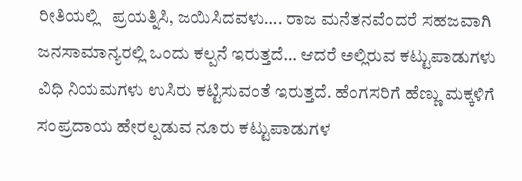ರೀತಿಯಲ್ಲಿ   ಪ್ರಯತ್ನಿಸಿ, ಜಯಿಸಿದವಳು…. ರಾಜ ಮನೆತನವೆಂದರೆ ಸಹಜವಾಗಿ ಜನಸಾಮಾನ್ಯರಲ್ಲಿ ಒಂದು ಕಲ್ಪನೆ ಇರುತ್ತದೆ… ಆದರೆ ಅಲ್ಲಿರುವ ಕಟ್ಟುಪಾಡುಗಳು ವಿಧಿ ನಿಯಮಗಳು ಉಸಿರು ಕಟ್ಟಿಸುವಂತೆ ಇರುತ್ತದೆ. ಹೆಂಗಸರಿಗೆ ಹೆಣ್ಣು ಮಕ್ಕಳಿಗೆ ಸಂಪ್ರದಾಯ ಹೇರಲ್ಪಡುವ ನೂರು ಕಟ್ಟುಪಾಡುಗಳ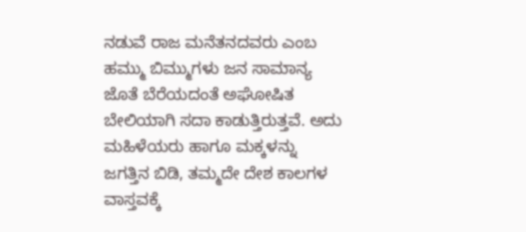ನಡುವೆ ರಾಜ ಮನೆತನದವರು ಎಂಬ ಹಮ್ಮು ಬಿಮ್ಮುಗಳು ಜನ ಸಾಮಾನ್ಯ ಜೊತೆ ಬೆರೆಯದಂತೆ ಅಘೋಷಿತ ಬೇಲಿಯಾಗಿ ಸದಾ ಕಾಡುತ್ತಿರುತ್ತವೆ. ಅದು ಮಹಿಳೆಯರು ಹಾಗೂ ಮಕ್ಕಳನ್ನು ಜಗತ್ತಿನ ಬಿಡಿ, ತಮ್ಮದೇ ದೇಶ ಕಾಲಗಳ ವಾಸ್ತವಕ್ಕೆ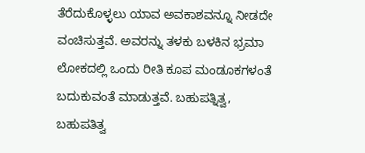ತೆರೆದುಕೊಳ್ಳಲು ಯಾವ ಅವಕಾಶವನ್ನೂ ನೀಡದೇ ವಂಚಿಸುತ್ತವೆ. ಅವರನ್ನು ತಳಕು ಬಳಕಿನ ಭ್ರಮಾ ಲೋಕದಲ್ಲಿ ಒಂದು ರೀತಿ ಕೂಪ ಮಂಡೂಕಗಳಂತೆ ಬದುಕುವಂತೆ ಮಾಡುತ್ತವೆ. ಬಹುಪತ್ನಿತ್ವ, ಬಹುಪತಿತ್ವ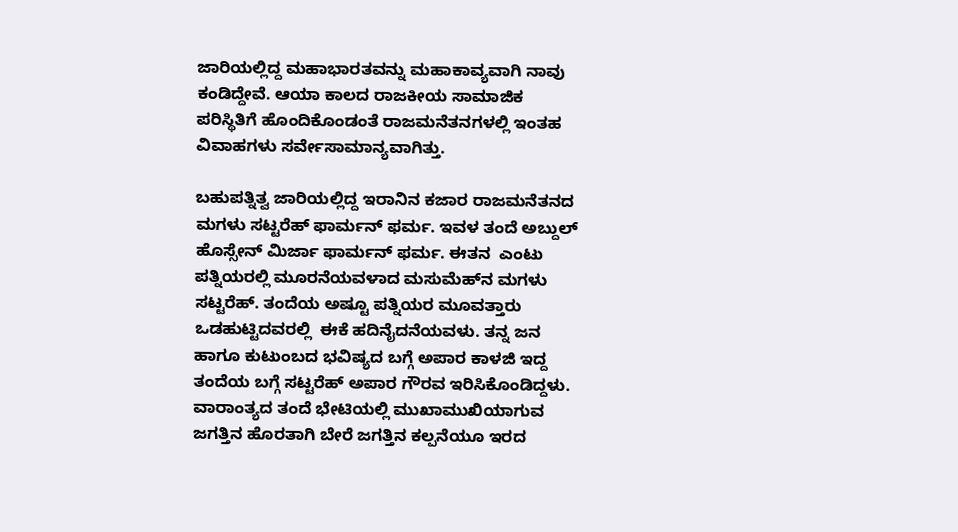ಜಾರಿಯಲ್ಲಿದ್ದ ಮಹಾಭಾರತವನ್ನು ಮಹಾಕಾವ್ಯವಾಗಿ ನಾವು ಕಂಡಿದ್ದೇವೆ. ಆಯಾ ಕಾಲದ ರಾಜಕೀಯ ಸಾಮಾಜಿಕ ಪರಿಸ್ಥಿತಿಗೆ ಹೊಂದಿಕೊಂಡಂತೆ ರಾಜಮನೆತನಗಳಲ್ಲಿ ಇಂತಹ ವಿವಾಹಗಳು ಸರ್ವೇಸಾಮಾನ್ಯವಾಗಿತ್ತು.

ಬಹುಪತ್ನಿತ್ವ ಜಾರಿಯಲ್ಲಿದ್ದ ಇರಾನಿನ ಕಜಾರ ರಾಜಮನೆತನದ ಮಗಳು ಸಟ್ಟರೆಹ್ ಫಾರ್ಮನ್ ಫರ್ಮ. ಇವಳ ತಂದೆ ಅಬ್ದುಲ್ ಹೊಸ್ಸೇನ್ ಮಿರ್ಜಾ ಫಾರ್ಮನ್ ಫರ್ಮ. ಈತನ  ಎಂಟು ಪತ್ನಿಯರಲ್ಲಿ ಮೂರನೆಯವಳಾದ ಮಸುಮೆಹ್‌ನ ಮಗಳು ಸಟ್ಟರೆಹ್. ತಂದೆಯ ಅಷ್ಟೂ ಪತ್ನಿಯರ ಮೂವತ್ತಾರು ಒಡಹುಟ್ಟಿದವರಲ್ಲಿ  ಈಕೆ ಹದಿನೈದನೆಯವಳು. ತನ್ನ ಜನ ಹಾಗೂ ಕುಟುಂಬದ ಭವಿಷ್ಯದ ಬಗ್ಗೆ ಅಪಾರ ಕಾಳಜಿ ಇದ್ದ  ತಂದೆಯ ಬಗ್ಗೆ ಸಟ್ಟರೆಹ್ ಅಪಾರ ಗೌರವ ಇರಿಸಿಕೊಂಡಿದ್ದಳು. ವಾರಾಂತ್ಯದ ತಂದೆ ಭೇಟಿಯಲ್ಲಿ ಮುಖಾಮುಖಿಯಾಗುವ ಜಗತ್ತಿನ ಹೊರತಾಗಿ ಬೇರೆ ಜಗತ್ತಿನ ಕಲ್ಪನೆಯೂ ಇರದ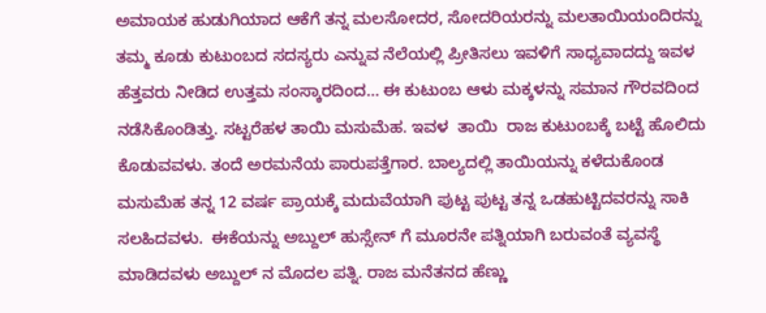ಅಮಾಯಕ ಹುಡುಗಿಯಾದ ಆಕೆಗೆ ತನ್ನ ಮಲಸೋದರ, ಸೋದರಿಯರನ್ನು ಮಲತಾಯಿಯಂದಿರನ್ನು ತಮ್ಮ ಕೂಡು ಕುಟುಂಬದ ಸದಸ್ಯರು ಎನ್ನುವ ನೆಲೆಯಲ್ಲಿ ಪ್ರೀತಿಸಲು ಇವಳಿಗೆ ಸಾಧ್ಯವಾದದ್ದು ಇವಳ ಹೆತ್ತವರು ನೀಡಿದ ಉತ್ತಮ ಸಂಸ್ಕಾರದಿಂದ… ಈ ಕುಟುಂಬ ಆಳು ಮಕ್ಕಳನ್ನು ಸಮಾನ ಗೌರವದಿಂದ ನಡೆಸಿಕೊಂಡಿತ್ತು. ಸಟ್ಟರೆಹಳ ತಾಯಿ ಮಸುಮೆಹ. ಇವಳ  ತಾಯಿ  ರಾಜ ಕುಟುಂಬಕ್ಕೆ ಬಟ್ಟೆ ಹೊಲಿದು ಕೊಡುವವಳು. ತಂದೆ ಅರಮನೆಯ ಪಾರುಪತ್ತೆಗಾರ. ಬಾಲ್ಯದಲ್ಲಿ ತಾಯಿಯನ್ನು ಕಳೆದುಕೊಂಡ ಮಸುಮೆಹ ತನ್ನ 12 ವರ್ಷ ಪ್ರಾಯಕ್ಕೆ ಮದುವೆಯಾಗಿ ಪುಟ್ಟ ಪುಟ್ಟ ತನ್ನ ಒಡಹುಟ್ಟಿದವರನ್ನು ಸಾಕಿ ಸಲಹಿದವಳು.  ಈಕೆಯನ್ನು ಅಬ್ದುಲ್ ಹುಸ್ಸೇನ್ ಗೆ ಮೂರನೇ ಪತ್ನಿಯಾಗಿ ಬರುವಂತೆ ವ್ಯವಸ್ಥೆ ಮಾಡಿದವಳು ಅಬ್ದುಲ್ ನ ಮೊದಲ ಪತ್ನಿ. ರಾಜ ಮನೆತನದ ಹೆಣ್ಣು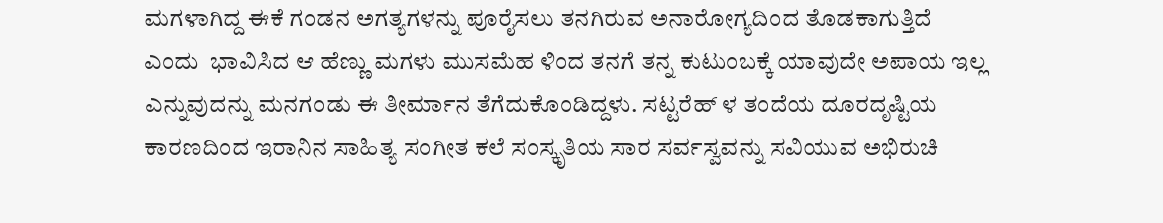ಮಗಳಾಗಿದ್ದ ಈಕೆ ಗಂಡನ ಅಗತ್ಯಗಳನ್ನು ಪೂರೈಸಲು ತನಗಿರುವ ಅನಾರೋಗ್ಯದಿಂದ ತೊಡಕಾಗುತ್ತಿದೆ ಎಂದು  ಭಾವಿಸಿದ ಆ ಹೆಣ್ಣು ಮಗಳು ಮುಸಮೆಹ ಳಿಂದ ತನಗೆ ತನ್ನ ಕುಟುಂಬಕ್ಕೆ ಯಾವುದೇ ಅಪಾಯ ಇಲ್ಲ ಎನ್ನುವುದನ್ನು ಮನಗಂಡು ಈ ತೀರ್ಮಾನ ತೆಗೆದುಕೊಂಡಿದ್ದಳು. ಸಟ್ಟರೆಹ್ ಳ ತಂದೆಯ ದೂರದೃಷ್ಟಿಯ ಕಾರಣದಿಂದ ಇರಾನಿನ ಸಾಹಿತ್ಯ ಸಂಗೀತ ಕಲೆ ಸಂಸ್ಕೃತಿಯ ಸಾರ ಸರ್ವಸ್ವವನ್ನು ಸವಿಯುವ ಅಭಿರುಚಿ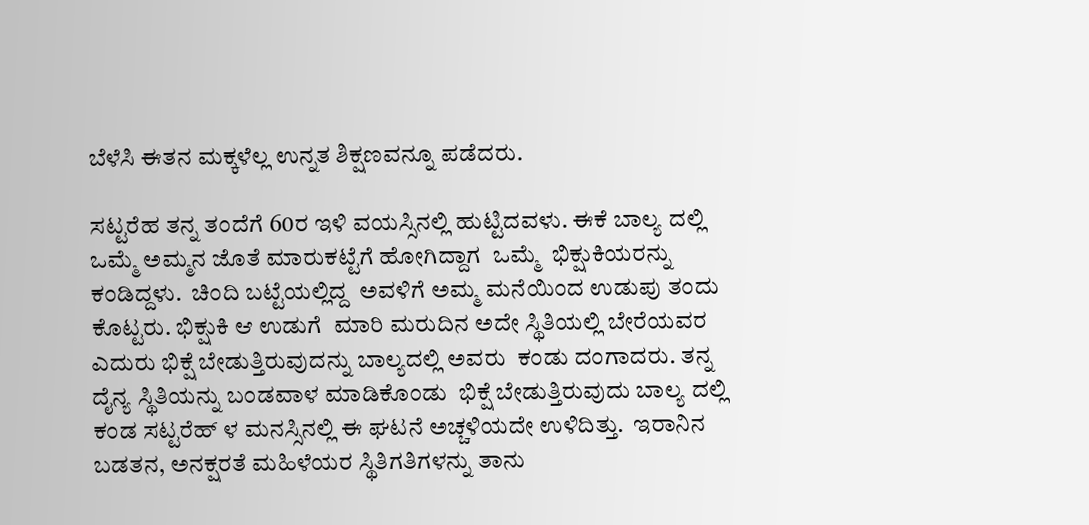ಬೆಳೆಸಿ ಈತನ ಮಕ್ಕಳೆಲ್ಲ ಉನ್ನತ ಶಿಕ್ಷಣವನ್ನೂ ಪಡೆದರು.

ಸಟ್ಟರೆಹ ತನ್ನ ತಂದೆಗೆ 60ರ ಇಳಿ ವಯಸ್ಸಿನಲ್ಲಿ ಹುಟ್ಟಿದವಳು. ಈಕೆ ಬಾಲ್ಯ ದಲ್ಲಿ ಒಮ್ಮೆ ಅಮ್ಮನ ಜೊತೆ ಮಾರುಕಟ್ಟೆಗೆ ಹೋಗಿದ್ದಾಗ  ಒಮ್ಮೆ  ಭಿಕ್ಷುಕಿಯರನ್ನು ಕಂಡಿದ್ದಳು.  ಚಿಂದಿ ಬಟ್ಟೆಯಲ್ಲಿದ್ದ  ಅವಳಿಗೆ ಅಮ್ಮ ಮನೆಯಿಂದ ಉಡುಪು ತಂದು ಕೊಟ್ಟರು. ಭಿಕ್ಷುಕಿ ಆ ಉಡುಗೆ  ಮಾರಿ ಮರುದಿನ ಅದೇ ಸ್ಥಿತಿಯಲ್ಲಿ ಬೇರೆಯವರ ಎದುರು ಭಿಕ್ಷೆ ಬೇಡುತ್ತಿರುವುದನ್ನು ಬಾಲ್ಯದಲ್ಲಿ ಅವರು  ಕಂಡು ದಂಗಾದರು. ತನ್ನ  ದೈನ್ಯ ಸ್ಥಿತಿಯನ್ನು ಬಂಡವಾಳ ಮಾಡಿಕೊಂಡು  ಭಿಕ್ಷೆ ಬೇಡುತ್ತಿರುವುದು ಬಾಲ್ಯ ದಲ್ಲಿ ಕಂಡ ಸಟ್ಟರೆಹ್ ಳ ಮನಸ್ಸಿನಲ್ಲಿ ಈ ಘಟನೆ ಅಚ್ಚಳಿಯದೇ ಉಳಿದಿತ್ತು.  ಇರಾನಿನ ಬಡತನ, ಅನಕ್ಷರತೆ ಮಹಿಳೆಯರ ಸ್ಥಿತಿಗತಿಗಳನ್ನು ತಾನು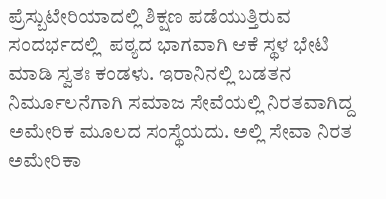ಪ್ರೆಸ್ಬುಟೇರಿಯಾದಲ್ಲಿ ಶಿಕ್ಷಣ ಪಡೆಯುತ್ತಿರುವ ಸಂದರ್ಭದಲ್ಲಿ  ಪಠ್ಯದ ಭಾಗವಾಗಿ ಆಕೆ ಸ್ಥಳ ಭೇಟಿ ಮಾಡಿ ಸ್ವತಃ ಕಂಡಳು. ಇರಾನಿನಲ್ಲಿ ಬಡತನ ನಿರ್ಮೂಲನೆಗಾಗಿ ಸಮಾಜ ಸೇವೆಯಲ್ಲಿ ನಿರತವಾಗಿದ್ದ ಅಮೇರಿಕ ಮೂಲದ ಸಂಸ್ಥೆಯದು. ಅಲ್ಲಿ ಸೇವಾ ನಿರತ ಅಮೇರಿಕಾ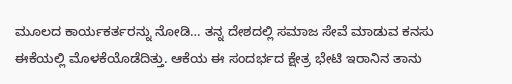ಮೂಲದ ಕಾರ್ಯಕರ್ತರನ್ನು ನೋಡಿ… ತನ್ನ ದೇಶದಲ್ಲಿ ಸಮಾಜ ಸೇವೆ ಮಾಡುವ ಕನಸು ಈಕೆಯಲ್ಲಿ ಮೊಳಕೆಯೊಡೆದಿತ್ತು. ಆಕೆಯ ಈ ಸಂದರ್ಭದ ಕ್ಷೇತ್ರ ಭೇಟಿ ಇರಾನಿನ ತಾನು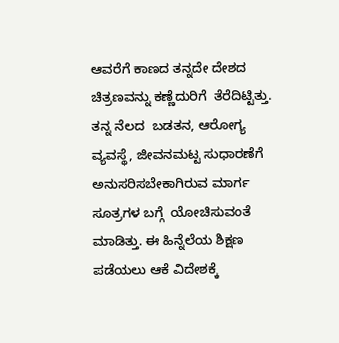ಆವರೆಗೆ ಕಾಣದ ತನ್ನದೇ ದೇಶದ ಚಿತ್ರಣವನ್ನು ಕಣ್ಣೆದುರಿಗೆ  ತೆರೆದಿಟ್ಟಿತ್ತು. ತನ್ನ ನೆಲದ  ಬಡತನ, ಆರೋಗ್ಯ ವ್ಯವಸ್ಥೆ, ಜೀವನಮಟ್ಟ ಸುಧಾರಣೆಗೆ ಅನುಸರಿಸಬೇಕಾಗಿರುವ ಮಾರ್ಗ ಸೂತ್ರಗಳ ಬಗ್ಗೆ  ಯೋಚಿಸುವಂತೆ ಮಾಡಿತ್ತು. ಈ ಹಿನ್ನೆಲೆಯ ಶಿಕ್ಷಣ ಪಡೆಯಲು ಆಕೆ ವಿದೇಶಕ್ಕೆ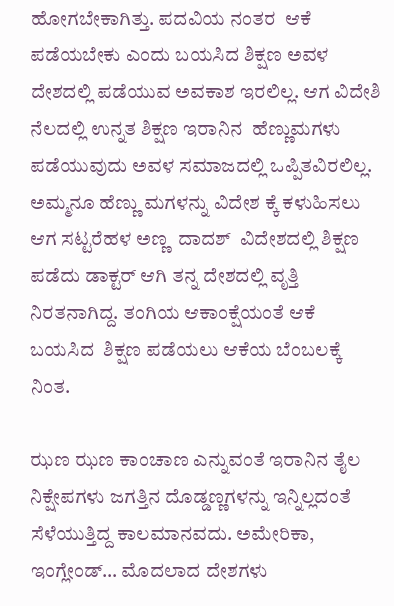ಹೋಗಬೇಕಾಗಿತ್ತು. ಪದವಿಯ ನಂತರ  ಆಕೆ ಪಡೆಯಬೇಕು ಎಂದು ಬಯಸಿದ ಶಿಕ್ಷಣ ಅವಳ ದೇಶದಲ್ಲಿ ಪಡೆಯುವ ಅವಕಾಶ ಇರಲಿಲ್ಲ. ಆಗ ವಿದೇಶಿ ನೆಲದಲ್ಲಿ ಉನ್ನತ ಶಿಕ್ಷಣ ಇರಾನಿನ  ಹೆಣ್ಣುಮಗಳು ಪಡೆಯುವುದು ಅವಳ ಸಮಾಜದಲ್ಲಿ ಒಪ್ಪಿತವಿರಲಿಲ್ಲ. ಅಮ್ಮನೂ ಹೆಣ್ಣು ಮಗಳನ್ನು ವಿದೇಶ ಕ್ಕೆ ಕಳುಹಿಸಲು ಆಗ ಸಟ್ಟರೆಹಳ ಅಣ್ಣ  ದಾದಶ್  ವಿದೇಶದಲ್ಲಿ ಶಿಕ್ಷಣ ಪಡೆದು ಡಾಕ್ಟರ್ ಆಗಿ ತನ್ನ ದೇಶದಲ್ಲಿ ವೃತ್ತಿ ನಿರತನಾಗಿದ್ದ. ತಂಗಿಯ ಆಕಾಂಕ್ಷೆಯಂತೆ ಆಕೆ ಬಯಸಿದ  ಶಿಕ್ಷಣ ಪಡೆಯಲು ಆಕೆಯ ಬೆಂಬಲಕ್ಕೆ ನಿಂತ.

ಝಣ ಝಣ ಕಾಂಚಾಣ ಎನ್ನುವಂತೆ ಇರಾನಿನ ತೈಲ ನಿಕ್ಷೇಪಗಳು ಜಗತ್ತಿನ ದೊಡ್ಡಣ್ಣಗಳನ್ನು ಇನ್ನಿಲ್ಲದಂತೆ ಸೆಳೆಯುತ್ತಿದ್ದ ಕಾಲಮಾನವದು. ಅಮೇರಿಕಾ, ಇಂಗ್ಲೇಂಡ್… ಮೊದಲಾದ ದೇಶಗಳು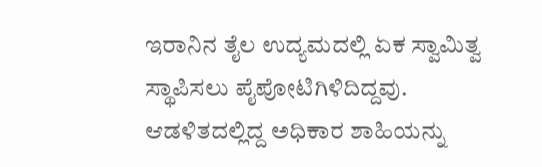ಇರಾನಿನ ತೈಲ ಉದ್ಯಮದಲ್ಲಿ ಏಕ ಸ್ವಾಮಿತ್ವ ಸ್ಥಾಪಿಸಲು ಪೈಪೋಟಿಗಿಳಿದಿದ್ದವು. ಆಡಳಿತದಲ್ಲಿದ್ದ ಅಧಿಕಾರ ಶಾಹಿಯನ್ನು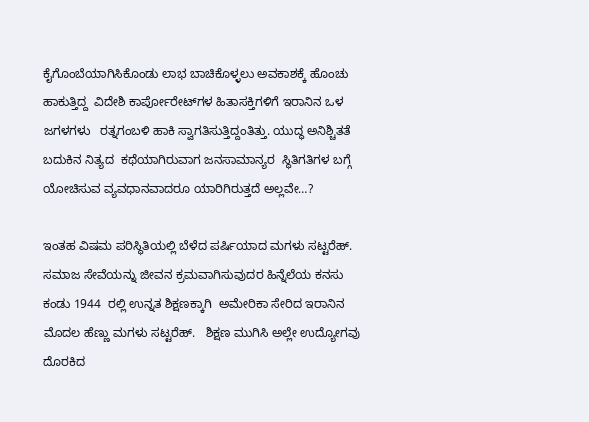ಕೈಗೊಂಬೆಯಾಗಿಸಿಕೊಂಡು ಲಾಭ ಬಾಚಿಕೊಳ್ಳಲು ಅವಕಾಶಕ್ಕೆ ಹೊಂಚು ಹಾಕುತ್ತಿದ್ದ  ವಿದೇಶಿ ಕಾರ್ಪೋರೇಟ್‌ಗಳ ಹಿತಾಸಕ್ತಿಗಳಿಗೆ ಇರಾನಿನ ಒಳ ಜಗಳಗಳು   ರತ್ನಗಂಬಳಿ ಹಾಕಿ ಸ್ವಾಗತಿಸುತ್ತಿದ್ದಂತಿತ್ತು. ಯುದ್ಧ ಅನಿಶ್ಚಿತತೆ ಬದುಕಿನ ನಿತ್ಯದ  ಕಥೆಯಾಗಿರುವಾಗ ಜನಸಾಮಾನ್ಯರ  ಸ್ಥಿತಿಗತಿಗಳ ಬಗ್ಗೆ ಯೋಚಿಸುವ ವ್ಯವಧಾನವಾದರೂ ಯಾರಿಗಿರುತ್ತದೆ ಅಲ್ಲವೇ…?

ಇಂತಹ ವಿಷಮ ಪರಿಸ್ಥಿತಿಯಲ್ಲಿ ಬೆಳೆದ ಪರ್ಷಿಯಾದ ಮಗಳು ಸಟ್ಟರೆಹ್. ಸಮಾಜ ಸೇವೆಯನ್ನು ಜೀವನ ಕ್ರಮವಾಗಿಸುವುದರ ಹಿನ್ನೆಲೆಯ ಕನಸು ಕಂಡು 1944  ರಲ್ಲಿ ಉನ್ನತ ಶಿಕ್ಷಣಕ್ಕಾಗಿ  ಅಮೇರಿಕಾ ಸೇರಿದ ಇರಾನಿನ ಮೊದಲ ಹೆಣ್ಣು ಮಗಳು ಸಟ್ಟರೆಹ್.   ಶಿಕ್ಷಣ ಮುಗಿಸಿ ಅಲ್ಲೇ ಉದ್ಯೋಗವು ದೊರಕಿದ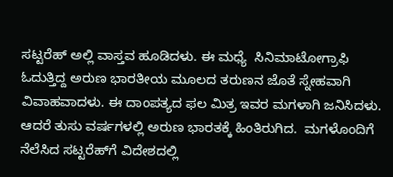ಸಟ್ಟರೆಹ್ ಅಲ್ಲಿ ವಾಸ್ತವ ಹೂಡಿದಳು. ಈ ಮಧ್ಯೆ  ಸಿನಿಮಾಟೋಗ್ರಾಫಿ ಓದುತ್ತಿದ್ದ ಅರುಣ ಭಾರತೀಯ ಮೂಲದ ತರುಣನ ಜೊತೆ ಸ್ನೇಹವಾಗಿ ವಿವಾಹವಾದಳು. ಈ ದಾಂಪತ್ಯದ ಫಲ ಮಿತ್ರ ಇವರ ಮಗಳಾಗಿ ಜನಿಸಿದಳು. ಆದರೆ ತುಸು ವರ್ಷಗಳಲ್ಲಿ ಅರುಣ ಭಾರತಕ್ಕೆ ಹಿಂತಿರುಗಿದ.  ಮಗಳೊಂದಿಗೆ ನೆಲೆಸಿದ ಸಟ್ಟರೆಹ್‌ಗೆ ವಿದೇಶದಲ್ಲಿ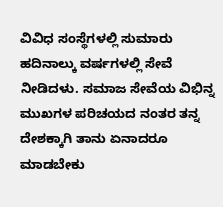ವಿವಿಧ ಸಂಸ್ಥೆಗಳಲ್ಲಿ ಸುಮಾರು ಹದಿನಾಲ್ಕು ವರ್ಷಗಳಲ್ಲಿ ಸೇವೆ ನೀಡಿದಳು. ಸಮಾಜ ಸೇವೆಯ ವಿಭಿನ್ನ ಮುಖಗಳ ಪರಿಚಯದ ನಂತರ ತನ್ನ ದೇಶಕ್ಕಾಗಿ ತಾನು ಏನಾದರೂ ಮಾಡಬೇಕು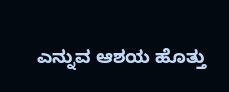ಎನ್ನುವ ಆಶಯ ಹೊತ್ತು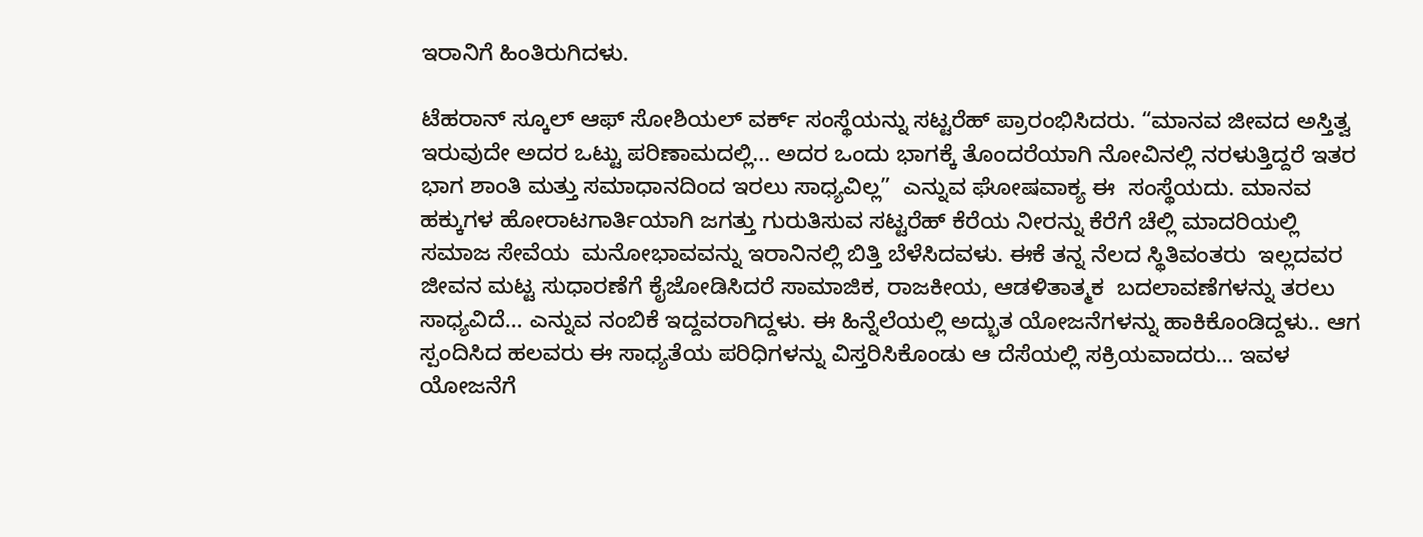ಇರಾನಿಗೆ ಹಿಂತಿರುಗಿದಳು.

ಟೆಹರಾನ್ ಸ್ಕೂಲ್ ಆಫ್ ಸೋಶಿಯಲ್ ವರ್ಕ್ ಸಂಸ್ಥೆಯನ್ನು ಸಟ್ಟರೆಹ್ ಪ್ರಾರಂಭಿಸಿದರು. “ಮಾನವ ಜೀವದ ಅಸ್ತಿತ್ವ ಇರುವುದೇ ಅದರ ಒಟ್ಟು ಪರಿಣಾಮದಲ್ಲಿ… ಅದರ ಒಂದು ಭಾಗಕ್ಕೆ ತೊಂದರೆಯಾಗಿ ನೋವಿನಲ್ಲಿ ನರಳುತ್ತಿದ್ದರೆ ಇತರ ಭಾಗ ಶಾಂತಿ ಮತ್ತು ಸಮಾಧಾನದಿಂದ ಇರಲು ಸಾಧ್ಯವಿಲ್ಲ”  ಎನ್ನುವ ಘೋಷವಾಕ್ಯ ಈ  ಸಂಸ್ಥೆಯದು. ಮಾನವ ಹಕ್ಕುಗಳ ಹೋರಾಟಗಾರ್ತಿಯಾಗಿ ಜಗತ್ತು ಗುರುತಿಸುವ ಸಟ್ಟರೆಹ್ ಕೆರೆಯ ನೀರನ್ನು ಕೆರೆಗೆ ಚೆಲ್ಲಿ ಮಾದರಿಯಲ್ಲಿ  ಸಮಾಜ ಸೇವೆಯ  ಮನೋಭಾವವನ್ನು ಇರಾನಿನಲ್ಲಿ ಬಿತ್ತಿ ಬೆಳೆಸಿದವಳು. ಈಕೆ ತನ್ನ ನೆಲದ ಸ್ಥಿತಿವಂತರು  ಇಲ್ಲದವರ ಜೀವನ ಮಟ್ಟ ಸುಧಾರಣೆಗೆ ಕೈಜೋಡಿಸಿದರೆ ಸಾಮಾಜಿಕ, ರಾಜಕೀಯ, ಆಡಳಿತಾತ್ಮಕ  ಬದಲಾವಣೆಗಳನ್ನು ತರಲು ಸಾಧ್ಯವಿದೆ… ಎನ್ನುವ ನಂಬಿಕೆ ಇದ್ದವರಾಗಿದ್ದಳು. ಈ ಹಿನ್ನೆಲೆಯಲ್ಲಿ ಅದ್ಭುತ ಯೋಜನೆಗಳನ್ನು ಹಾಕಿಕೊಂಡಿದ್ದಳು.. ಆಗ ಸ್ಪಂದಿಸಿದ ಹಲವರು ಈ ಸಾಧ್ಯತೆಯ ಪರಿಧಿಗಳನ್ನು ವಿಸ್ತರಿಸಿಕೊಂಡು ಆ ದೆಸೆಯಲ್ಲಿ ಸಕ್ರಿಯವಾದರು… ಇವಳ ಯೋಜನೆಗೆ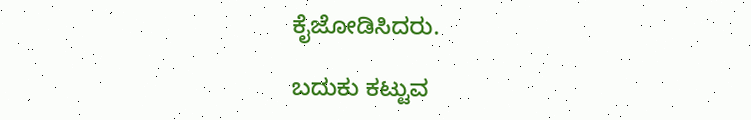ಕೈಜೋಡಿಸಿದರು.

ಬದುಕು ಕಟ್ಟುವ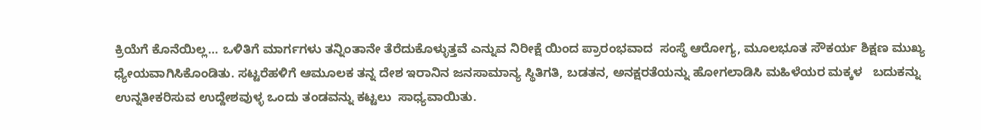ಕ್ರಿಯೆಗೆ ಕೊನೆಯಿಲ್ಲ… ಒಳಿತಿಗೆ ಮಾರ್ಗಗಳು ತನ್ನಿಂತಾನೇ ತೆರೆದುಕೊಳ್ಳುತ್ತವೆ ಎನ್ನುವ ನಿರೀಕ್ಷೆ ಯಿಂದ ಪ್ರಾರಂಭವಾದ  ಸಂಸ್ಥೆ ಆರೋಗ್ಯ, ಮೂಲಭೂತ ಸೌಕರ್ಯ ಶಿಕ್ಷಣ ಮುಖ್ಯ ಧ್ಯೇಯವಾಗಿಸಿಕೊಂಡಿತು. ಸಟ್ಟರೆಹಳಿಗೆ ಆಮೂಲಕ ತನ್ನ ದೇಶ ಇರಾನಿನ ಜನಸಾಮಾನ್ಯ ಸ್ಥಿತಿಗತಿ, ಬಡತನ, ಅನಕ್ಷರತೆಯನ್ನು ಹೋಗಲಾಡಿಸಿ ಮಹಿಳೆಯರ ಮಕ್ಕಳ   ಬದುಕನ್ನು ಉನ್ನತೀಕರಿಸುವ ಉದ್ದೇಶವುಳ್ಳ ಒಂದು ತಂಡವನ್ನು ಕಟ್ಟಲು  ಸಾಧ್ಯವಾಯಿತು.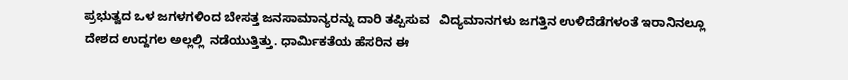ಪ್ರಭುತ್ವದ ಒಳ ಜಗಳಗಳಿಂದ ಬೇಸತ್ತ ಜನಸಾಮಾನ್ಯರನ್ನು ದಾರಿ ತಪ್ಪಿಸುವ   ವಿದ್ಯಮಾನಗಳು ಜಗತ್ತಿನ ಉಳಿದೆಡೆಗಳಂತೆ ಇರಾನಿನಲ್ಲೂ ದೇಶದ ಉದ್ದಗಲ ಅಲ್ಲಲ್ಲಿ  ನಡೆಯುತ್ತಿತ್ತು. ಧಾರ್ಮಿಕತೆಯ ಹೆಸರಿನ ಈ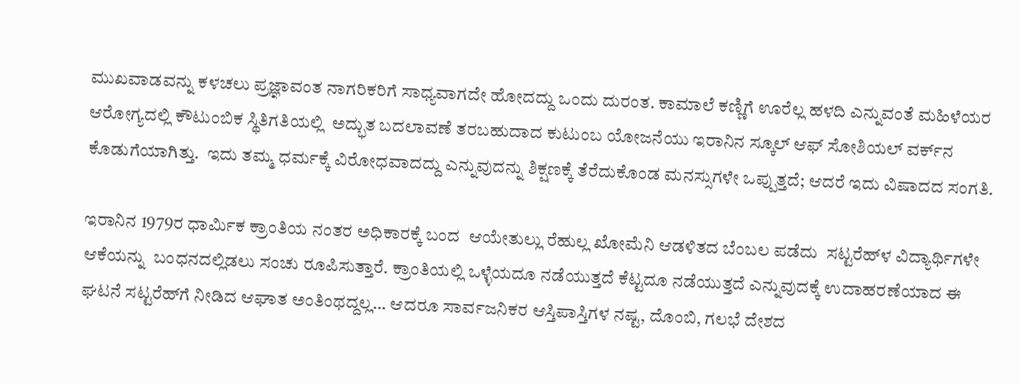ಮುಖವಾಡವನ್ನು ಕಳಚಲು ಪ್ರಜ್ಞಾವಂತ ನಾಗರಿಕರಿಗೆ ಸಾಧ್ಯವಾಗದೇ ಹೋದದ್ದು ಒಂದು ದುರಂತ. ಕಾಮಾಲೆ ಕಣ್ಣಿಗೆ ಊರೆಲ್ಲ ಹಳದಿ ಎನ್ನುವಂತೆ ಮಹಿಳೆಯರ ಆರೋಗ್ಯದಲ್ಲಿ ಕೌಟುಂಬಿಕ ಸ್ಥಿತಿಗತಿಯಲ್ಲಿ  ಅದ್ಭುತ ಬದಲಾವಣೆ ತರಬಹುದಾದ ಕುಟುಂಬ ಯೋಜನೆಯು ಇರಾನಿನ ಸ್ಕೂಲ್ ಆಫ್ ಸೋಶಿಯಲ್ ವರ್ಕ್‌ನ ಕೊಡುಗೆಯಾಗಿತ್ತು.  ಇದು ತಮ್ಮ ಧರ್ಮಕ್ಕೆ ವಿರೋಧವಾದದ್ದು ಎನ್ನುವುದನ್ನು ಶಿಕ್ಷಣಕ್ಕೆ ತೆರೆದುಕೊಂಡ ಮನಸ್ಸುಗಳೇ ಒಪ್ಪುತ್ತದೆ; ಆದರೆ ಇದು ವಿಷಾದದ ಸಂಗತಿ.

ಇರಾನಿನ 1979ರ ಧಾರ್ಮಿಕ ಕ್ರಾಂತಿಯ ನಂತರ ಅಧಿಕಾರಕ್ಕೆ ಬಂದ  ಆಯೇತುಲ್ಲು ರೆಹುಲ್ಲ ಖೋಮೆನಿ ಆಡಳಿತದ ಬೆಂಬಲ ಪಡೆದು  ಸಟ್ಟರೆಹ್‌ಳ ವಿದ್ಯಾರ್ಥಿಗಳೇ  ಆಕೆಯನ್ನು  ಬಂಧನದಲ್ಲಿಡಲು ಸಂಚು ರೂಪಿಸುತ್ತಾರೆ. ಕ್ರಾಂತಿಯಲ್ಲಿ ಒಳ್ಳೆಯದೂ ನಡೆಯುತ್ತದೆ ಕೆಟ್ಟದೂ ನಡೆಯುತ್ತದೆ ಎನ್ನುವುದಕ್ಕೆ ಉದಾಹರಣೆಯಾದ ಈ ಘಟನೆ ಸಟ್ಟರೆಹ್‌ಗೆ ನೀಡಿದ ಆಘಾತ ಅಂತಿಂಥದ್ದಲ್ಲ… ಆದರೂ ಸಾರ್ವಜನಿಕರ ಆಸ್ತಿಪಾಸ್ತಿಗಳ ನಷ್ಟ, ದೊಂಬಿ, ಗಲಭೆ ದೇಶದ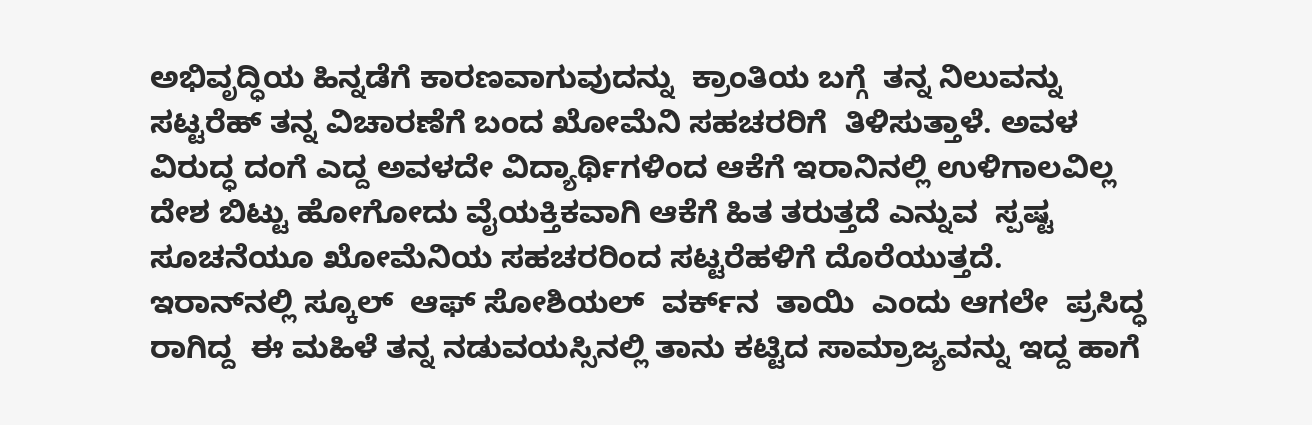ಅಭಿವೃದ್ಧಿಯ ಹಿನ್ನಡೆಗೆ ಕಾರಣವಾಗುವುದನ್ನು  ಕ್ರಾಂತಿಯ ಬಗ್ಗೆ  ತನ್ನ ನಿಲುವನ್ನು  ಸಟ್ಟರೆಹ್ ತನ್ನ ವಿಚಾರಣೆಗೆ ಬಂದ ಖೋಮೆನಿ ಸಹಚರರಿಗೆ  ತಿಳಿಸುತ್ತಾಳೆ. ಅವಳ ವಿರುದ್ಧ ದಂಗೆ ಎದ್ದ ಅವಳದೇ ವಿದ್ಯಾರ್ಥಿಗಳಿಂದ ಆಕೆಗೆ ಇರಾನಿನಲ್ಲಿ ಉಳಿಗಾಲವಿಲ್ಲ ದೇಶ ಬಿಟ್ಟು ಹೋಗೋದು ವೈಯಕ್ತಿಕವಾಗಿ ಆಕೆಗೆ ಹಿತ ತರುತ್ತದೆ ಎನ್ನುವ  ಸ್ಪಷ್ಟ ಸೂಚನೆಯೂ ಖೋಮೆನಿಯ ಸಹಚರರಿಂದ ಸಟ್ಟರೆಹಳಿಗೆ ದೊರೆಯುತ್ತದೆ.  ಇರಾನ್‌ನಲ್ಲಿ ಸ್ಕೂಲ್  ಆಫ್ ಸೋಶಿಯಲ್  ವರ್ಕ್‌ನ  ತಾಯಿ  ಎಂದು ಆಗಲೇ  ಪ್ರಸಿದ್ಧ ರಾಗಿದ್ದ  ಈ ಮಹಿಳೆ ತನ್ನ ನಡುವಯಸ್ಸಿನಲ್ಲಿ ತಾನು ಕಟ್ಟಿದ ಸಾಮ್ರಾಜ್ಯವನ್ನು ಇದ್ದ ಹಾಗೆ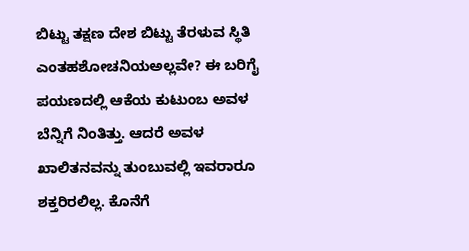ಬಿಟ್ಟು ತಕ್ಷಣ ದೇಶ ಬಿಟ್ಟು ತೆರಳುವ ಸ್ಥಿತಿ ಎಂತಹಶೋಚನಿಯಅಲ್ಲವೇ? ಈ ಬರಿಗೈ ಪಯಣದಲ್ಲಿ ಆಕೆಯ ಕುಟುಂಬ ಅವಳ ಬೆನ್ನಿಗೆ ನಿಂತಿತ್ತು. ಆದರೆ ಅವಳ ಖಾಲಿತನವನ್ನು ತುಂಬುವಲ್ಲಿ ಇವರಾರೂ ಶಕ್ತರಿರಲಿಲ್ಲ. ಕೊನೆಗೆ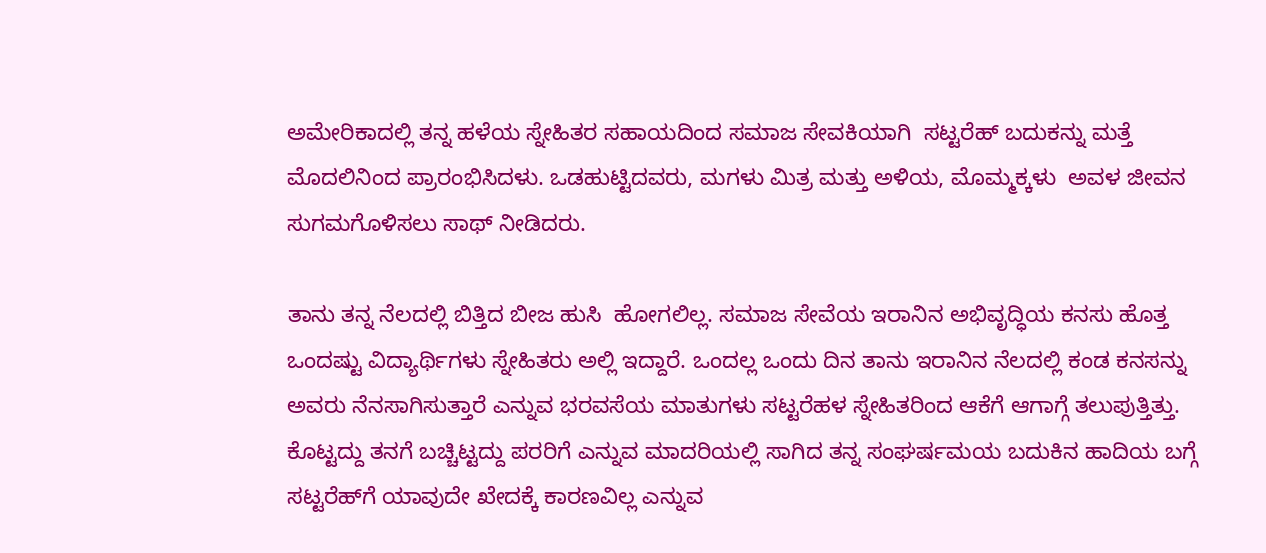ಅಮೇರಿಕಾದಲ್ಲಿ ತನ್ನ ಹಳೆಯ ಸ್ನೇಹಿತರ ಸಹಾಯದಿಂದ ಸಮಾಜ ಸೇವಕಿಯಾಗಿ  ಸಟ್ಟರೆಹ್ ಬದುಕನ್ನು ಮತ್ತೆ ಮೊದಲಿನಿಂದ ಪ್ರಾರಂಭಿಸಿದಳು. ಒಡಹುಟ್ಟಿದವರು, ಮಗಳು ಮಿತ್ರ ಮತ್ತು ಅಳಿಯ, ಮೊಮ್ಮಕ್ಕಳು  ಅವಳ ಜೀವನ ಸುಗಮಗೊಳಿಸಲು ಸಾಥ್ ನೀಡಿದರು.

ತಾನು ತನ್ನ ನೆಲದಲ್ಲಿ ಬಿತ್ತಿದ ಬೀಜ ಹುಸಿ  ಹೋಗಲಿಲ್ಲ. ಸಮಾಜ ಸೇವೆಯ ಇರಾನಿನ ಅಭಿವೃದ್ಧಿಯ ಕನಸು ಹೊತ್ತ ಒಂದಷ್ಟು ವಿದ್ಯಾರ್ಥಿಗಳು ಸ್ನೇಹಿತರು ಅಲ್ಲಿ ಇದ್ದಾರೆ. ಒಂದಲ್ಲ ಒಂದು ದಿನ ತಾನು ಇರಾನಿನ ನೆಲದಲ್ಲಿ ಕಂಡ ಕನಸನ್ನು ಅವರು ನೆನಸಾಗಿಸುತ್ತಾರೆ ಎನ್ನುವ ಭರವಸೆಯ ಮಾತುಗಳು ಸಟ್ಟರೆಹಳ ಸ್ನೇಹಿತರಿಂದ ಆಕೆಗೆ ಆಗಾಗ್ಗೆ ತಲುಪುತ್ತಿತ್ತು. ಕೊಟ್ಟದ್ದು ತನಗೆ ಬಚ್ಚಿಟ್ಟದ್ದು ಪರರಿಗೆ ಎನ್ನುವ ಮಾದರಿಯಲ್ಲಿ ಸಾಗಿದ ತನ್ನ ಸಂಘರ್ಷಮಯ ಬದುಕಿನ ಹಾದಿಯ ಬಗ್ಗೆ  ಸಟ್ಟರೆಹ್‌ಗೆ ಯಾವುದೇ ಖೇದಕ್ಕೆ ಕಾರಣವಿಲ್ಲ ಎನ್ನುವ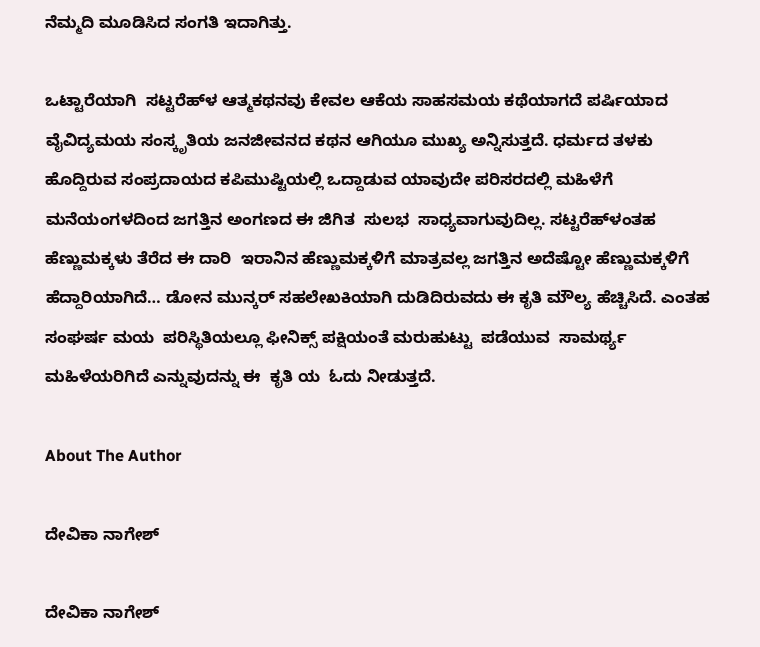ನೆಮ್ಮದಿ ಮೂಡಿಸಿದ ಸಂಗತಿ ಇದಾಗಿತ್ತು.

ಒಟ್ಟಾರೆಯಾಗಿ  ಸಟ್ಟರೆಹ್‌ಳ ಆತ್ಮಕಥನವು ಕೇವಲ ಆಕೆಯ ಸಾಹಸಮಯ ಕಥೆಯಾಗದೆ ಪರ್ಷಿಯಾದ ವೈವಿದ್ಯಮಯ ಸಂಸ್ಕೃತಿಯ ಜನಜೀವನದ ಕಥನ ಆಗಿಯೂ ಮುಖ್ಯ ಅನ್ನಿಸುತ್ತದೆ. ಧರ್ಮದ ತಳಕು ಹೊದ್ದಿರುವ ಸಂಪ್ರದಾಯದ ಕಪಿಮುಷ್ಟಿಯಲ್ಲಿ ಒದ್ದಾಡುವ ಯಾವುದೇ ಪರಿಸರದಲ್ಲಿ ಮಹಿಳೆಗೆ ಮನೆಯಂಗಳದಿಂದ ಜಗತ್ತಿನ ಅಂಗಣದ ಈ ಜಿಗಿತ  ಸುಲಭ  ಸಾಧ್ಯವಾಗುವುದಿಲ್ಲ. ಸಟ್ಟರೆಹ್‌ಳಂತಹ ಹೆಣ್ಣುಮಕ್ಕಳು ತೆರೆದ ಈ ದಾರಿ  ಇರಾನಿನ ಹೆಣ್ಣುಮಕ್ಕಳಿಗೆ ಮಾತ್ರವಲ್ಲ ಜಗತ್ತಿನ ಅದೆಷ್ಟೋ ಹೆಣ್ಣುಮಕ್ಕಳಿಗೆ ಹೆದ್ದಾರಿಯಾಗಿದೆ… ಡೋನ ಮುನ್ಕರ್ ಸಹಲೇಖಕಿಯಾಗಿ ದುಡಿದಿರುವದು ಈ ಕೃತಿ ಮೌಲ್ಯ ಹೆಚ್ಚಿಸಿದೆ. ಎಂತಹ ಸಂಘರ್ಷ ಮಯ  ಪರಿಸ್ಥಿತಿಯಲ್ಲೂ ಫೀನಿಕ್ಸ್ ಪಕ್ಷಿಯಂತೆ ಮರುಹುಟ್ಟು  ಪಡೆಯುವ  ಸಾಮರ್ಥ್ಯ  ಮಹಿಳೆಯರಿಗಿದೆ ಎನ್ನುವುದನ್ನು ಈ  ಕೃತಿ ಯ  ಓದು ನೀಡುತ್ತದೆ.

About The Author

ದೇವಿಕಾ ನಾಗೇಶ್

ದೇವಿಕಾ ನಾಗೇಶ್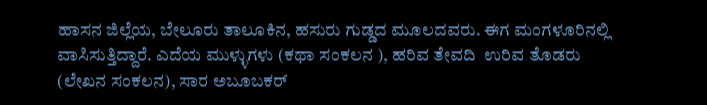ಹಾಸನ ಜಿಲ್ಲೆಯ, ಬೇಲೂರು ತಾಲೂಕಿನ, ಹಸುರು ಗುಡ್ಡದ ಮೂಲದವರು. ಈಗ ಮಂಗಳೂರಿನಲ್ಲಿ ವಾಸಿಸುತ್ತಿದ್ದಾರೆ. ಎದೆಯ ಮುಳ್ಳುಗಳು (ಕಥಾ ಸಂಕಲನ ), ಹರಿವ ತೇವದಿ  ಉರಿವ ತೊಡರು (ಲೇಖನ ಸಂಕಲನ), ಸಾರ ಅಬೂಬಕರ್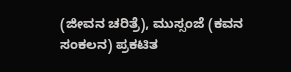(ಜೀವನ ಚರಿತ್ರೆ), ಮುಸ್ಸಂಜೆ (ಕವನ ಸಂಕಲನ) ಪ್ರಕಟಿತ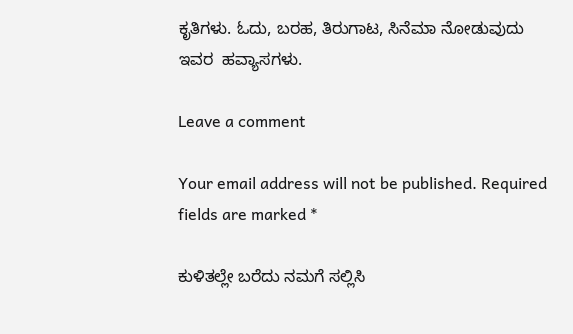ಕೃತಿಗಳು. ಓದು, ಬರಹ, ತಿರುಗಾಟ, ಸಿನೆಮಾ ನೋಡುವುದು ಇವರ  ಹವ್ಯಾಸಗಳು.

Leave a comment

Your email address will not be published. Required fields are marked *

ಕುಳಿತಲ್ಲೇ ಬರೆದು ನಮಗೆ ಸಲ್ಲಿಸಿ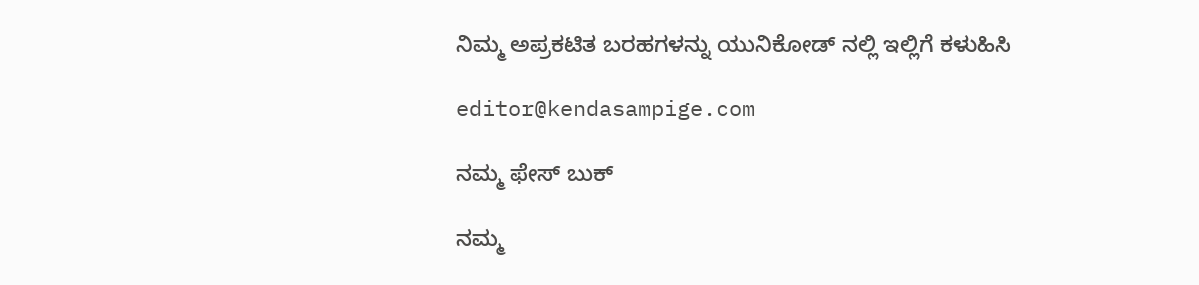ನಿಮ್ಮ ಅಪ್ರಕಟಿತ ಬರಹಗಳನ್ನು ಯುನಿಕೋಡ್ ನಲ್ಲಿ ಇಲ್ಲಿಗೆ ಕಳುಹಿಸಿ

editor@kendasampige.com

ನಮ್ಮ ಫೇಸ್ ಬುಕ್

ನಮ್ಮ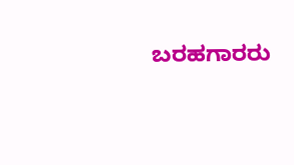ಬರಹಗಾರರು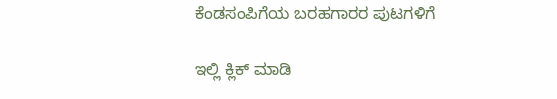ಕೆಂಡಸಂಪಿಗೆಯ ಬರಹಗಾರರ ಪುಟಗಳಿಗೆ

ಇಲ್ಲಿ ಕ್ಲಿಕ್ ಮಾಡಿ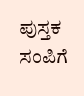ಪುಸ್ತಕ ಸಂಪಿಗೆ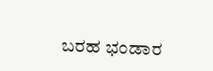ಬರಹ ಭಂಡಾರ